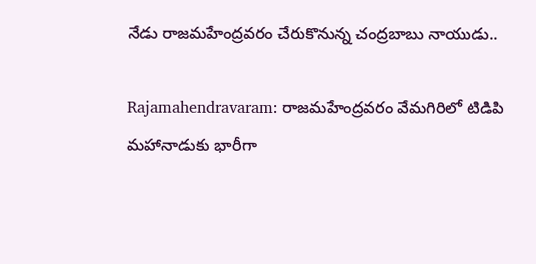నేడు రాజమహేంద్రవరం చేరుకొనున్న చంద్రబాబు నాయుడు..

Rajamahendravaram: రాజమహేంద్రవరం వేమగిరిలో టిడిపి మహానాడుకు భారీగా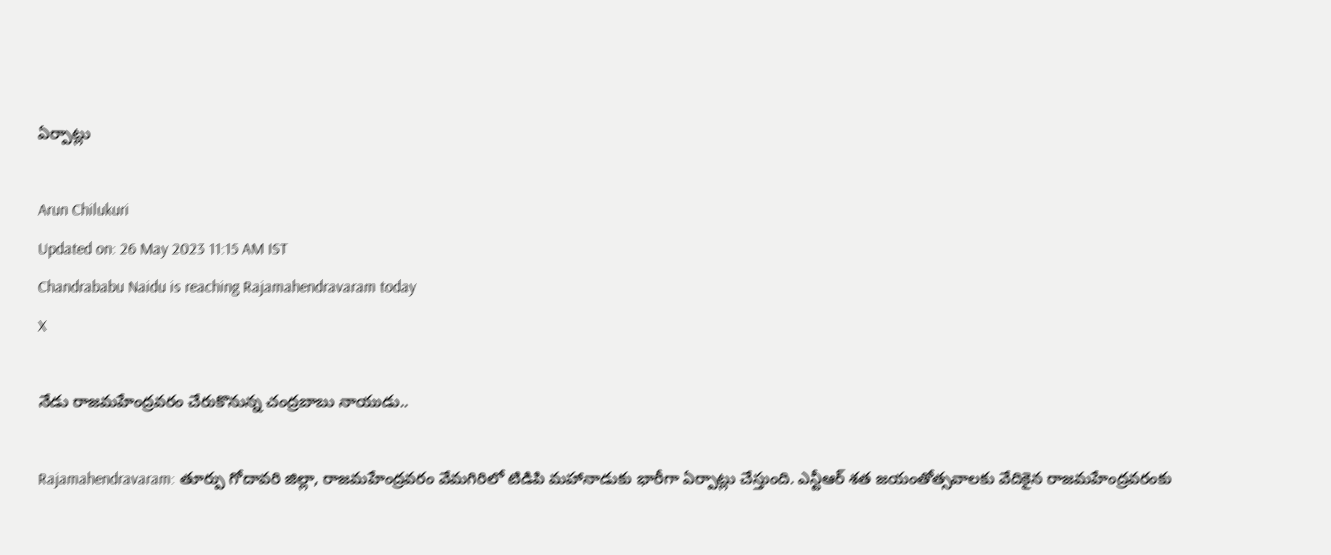ఏర్పాట్లు

Arun Chilukuri
Updated on: 26 May 2023 11:15 AM IST
Chandrababu Naidu is reaching Rajamahendravaram today
X

నేడు రాజమహేంద్రవరం చేరుకొనున్న చంద్రబాబు నాయుడు..

Rajamahendravaram: తూర్పు గోదావరి జిల్లా, రాజమహేంద్రవరం వేమగిరిలో టిడిపి మహానాడుకు భారీగా ఏర్పాట్లు చేస్తుంది. ఎన్టీఆర్ శత జయంతోత్సవాలకు వేదికైన రాజమహేంద్రవరంకు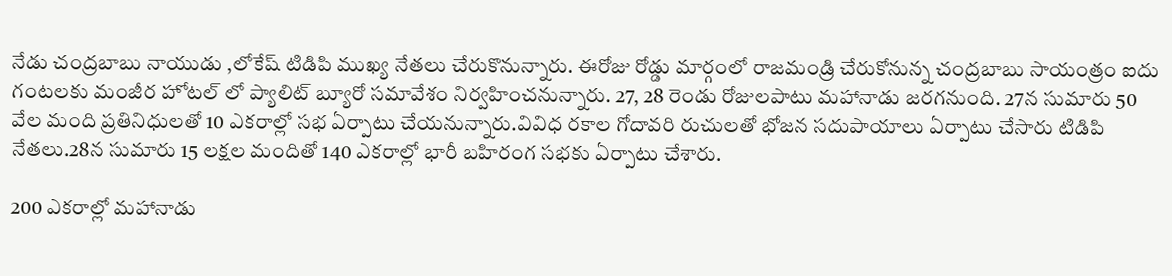నేడు చంద్రబాబు నాయుడు ,లోకేష్ టిడిపి ముఖ్య నేతలు చేరుకొనున్నారు. ఈరోజు రోడ్డు మార్గంలో రాజమండ్రి చేరుకోనున్న చంద్రబాబు సాయంత్రం ఐదు గంటలకు మంజీర హోటల్ లో ప్యాలిట్ బ్యూరో సమావేశం నిర్వహించనున్నారు. 27, 28 రెండు రోజులపాటు మహానాడు జరగనుంది. 27న సుమారు 50 వేల మంది ప్రతినిధులతో 10 ఎకరాల్లో సభ ఏర్పాటు చేయనున్నారు.వివిధ రకాల గోదావరి రుచులతో భోజన సదుపాయాలు ఏర్పాటు చేసారు టిడిపి నేతలు.28న సుమారు 15 లక్షల మందితో 140 ఎకరాల్లో భారీ బహిరంగ సభకు ఏర్పాటు చేశారు.

200 ఎకరాల్లో మహానాడు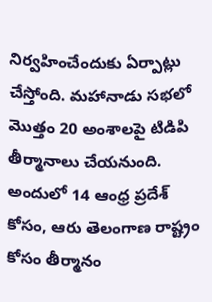నిర్వహించేందుకు ఏర్పాట్లు చేస్తోంది. మహానాడు సభలో మొత్తం 20 అంశాలపై టిడిపి తీర్మానాలు చేయనుంది. అందులో 14 ఆంధ్ర ప్రదేశ్ కోసం, ఆరు తెలంగాణ రాష్ట్రం కోసం తీర్మానం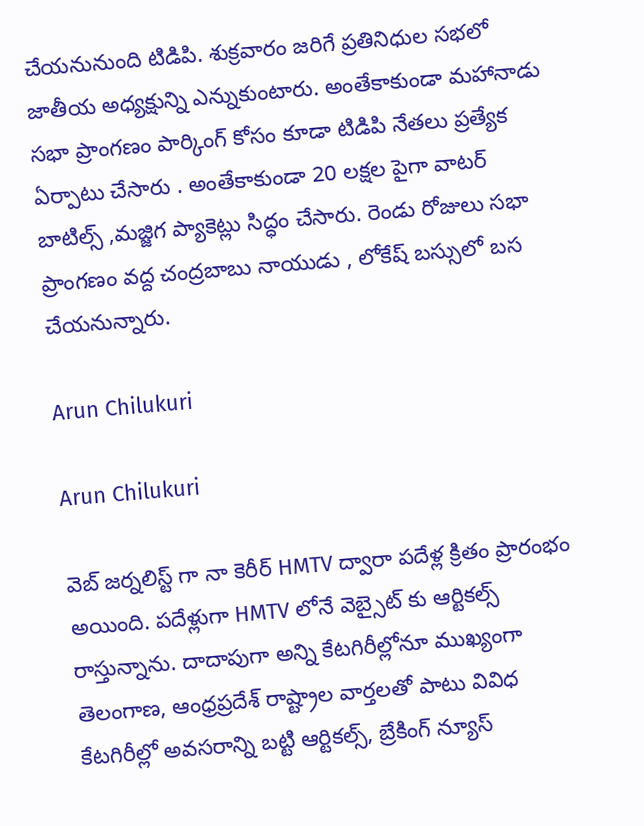చేయనునుంది టిడిపి. శుక్రవారం జరిగే ప్రతినిధుల సభలో జాతీయ అధ్యక్షున్ని ఎన్నుకుంటారు. అంతేకాకుండా మహానాడు సభా ప్రాంగణం పార్కింగ్ కోసం కూడా టిడిపి నేతలు ప్రత్యేక ఏర్పాటు చేసారు . అంతేకాకుండా 20 లక్షల పైగా వాటర్ బాటిల్స్ ,మజ్జిగ ప్యాకెట్లు సిద్ధం చేసారు. రెండు రోజులు సభా ప్రాంగణం వద్ద చంద్రబాబు నాయుడు , లోకేష్ బస్సులో బస చేయనున్నారు.

Arun Chilukuri

Arun Chilukuri

వెబ్ జర్నలిస్ట్ గా నా కెరీర్ HMTV ద్వారా పదేళ్ల క్రితం ప్రారంభం అయింది. పదేళ్లుగా HMTV లోనే వెబ్సైట్ కు ఆర్టికల్స్ రాస్తున్నాను. దాదాపుగా అన్ని కేటగిరీల్లోనూ ముఖ్యంగా తెలంగాణ, ఆంధ్రప్రదేశ్ రాష్ట్రాల వార్తలతో పాటు వివిధ కేటగిరీల్లో అవసరాన్ని బట్టి ఆర్టికల్స్, బ్రేకింగ్ న్యూస్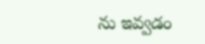ను ఇవ్వడం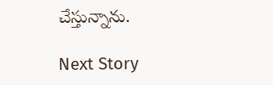చేస్తున్నాను.

Next Story